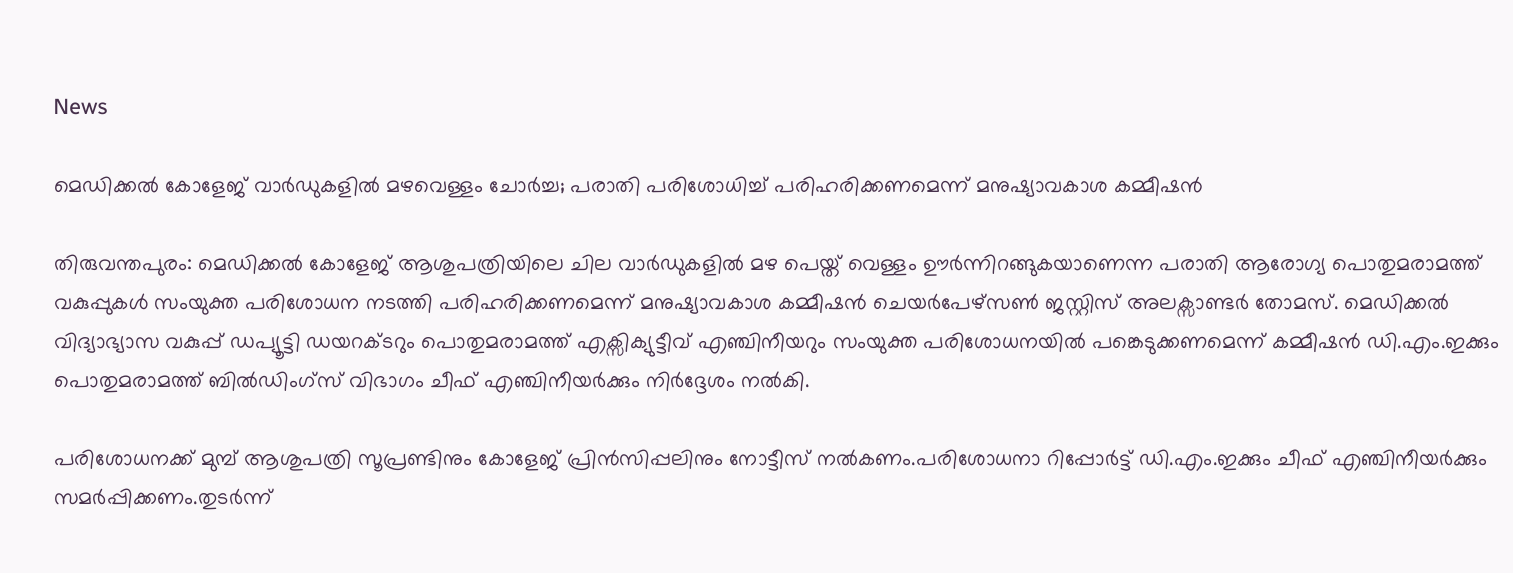News

മെഡിക്കൽ കോളേജ് വാർഡുകളിൽ മഴവെള്ളം ചോർച്ച; പരാതി പരിശോധിച്ച് പരിഹരിക്കണമെന്ന് മനുഷ്യാവകാശ കമ്മീഷൻ

തിരുവന്തപുരം: മെഡിക്കൽ കോളേജ് ആശുപത്രിയിലെ ചില വാർഡുകളിൽ മഴ പെയ്ത് വെള്ളം ഊർന്നിറങ്ങുകയാണെന്ന പരാതി ആരോഗ്യ പൊതുമരാമത്ത് വകുപ്പുകൾ സംയുക്ത പരിശോധന നടത്തി പരിഹരിക്കണമെന്ന് മനുഷ്യാവകാശ കമ്മീഷൻ ചെയർപേഴ്സൺ ജസ്റ്റിസ് അലക്സാണ്ടർ തോമസ്. മെഡിക്കൽ വിദ്യാഭ്യാസ വകുപ്പ് ഡപ്യൂട്ടി ഡയറക്ടറും പൊതുമരാമത്ത് എക്സിക്യുട്ടീവ് എഞ്ചിനീയറും സംയുക്ത പരിശോധനയിൽ പങ്കെടുക്കണമെന്ന് കമ്മീഷൻ ഡി.എം.ഇക്കും പൊതുമരാമത്ത് ബിൽഡിംഗ്സ് വിഭാഗം ചീഫ് എഞ്ചിനീയർക്കും നിർദ്ദേശം നൽകി.

പരിശോധനക്ക് മുമ്പ് ആശുപത്രി സൂപ്രണ്ടിനും കോളേജ് പ്രിൻസിപ്പലിനും നോട്ടീസ് നൽകണം.പരിശോധനാ റിപ്പോർട്ട് ഡി.എം.ഇക്കും ചീഫ് എഞ്ചിനീയർക്കും സമർപ്പിക്കണം.തുടർന്ന്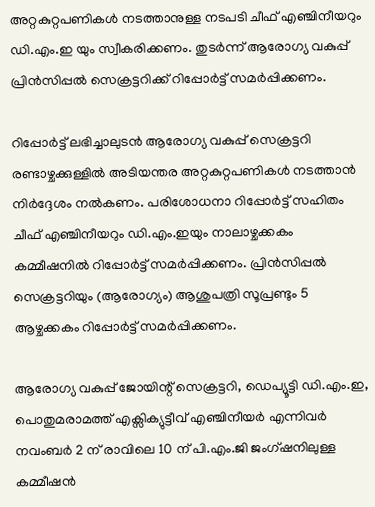അറ്റകുറ്റപണികൾ നടത്താനുള്ള നടപടി ചീഫ് എഞ്ചിനീയറും ഡി.എം.ഇ യും സ്വീകരിക്കണം. തുടർന്ന് ആരോഗ്യ വകുപ്പ് പ്രിൻസിപ്പൽ സെക്രട്ടറിക്ക് റിപ്പോർട്ട് സമർപ്പിക്കണം.

റിപ്പോർട്ട് ലഭിച്ചാലുടൻ ആരോഗ്യ വകുപ്പ് സെക്രട്ടറി രണ്ടാഴ്ചക്കുള്ളിൽ അടിയന്തര അറ്റകുറ്റപണികൾ നടത്താൻ നിർദ്ദേശം നൽകണം. പരിശോധനാ റിപ്പോർട്ട് സഹിതം ചീഫ് എഞ്ചിനീയറും ഡി.എം.ഇയും നാലാഴ്ചക്കകം കമ്മീഷനിൽ റിപ്പോർട്ട് സമർപ്പിക്കണം. പ്രിൻസിപ്പൽ സെക്രട്ടറിയും (ആരോഗ്യം) ആശുപത്രി സൂപ്രണ്ടും 5 ആഴ്ചക്കകം റിപ്പോർട്ട് സമർപ്പിക്കണം.

ആരോഗ്യ വകുപ്പ് ജോയിന്റ് സെക്രട്ടറി, ഡെപ്യൂട്ടി ഡി.എം.ഇ, പൊതുമരാമത്ത് എക്സിക്യുട്ടീവ് എഞ്ചിനീയർ എന്നിവർ നവംബർ 2 ന് രാവിലെ 10 ന് പി.എം.ജി ജംഗ്ഷനിലുള്ള കമ്മീഷൻ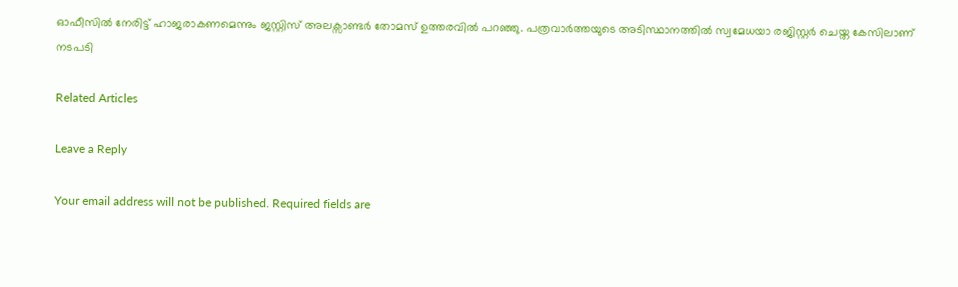ഓഫീസിൽ നേരിട്ട് ഹാജരാകണമെന്നും ജസ്റ്റിസ് അലക്സാണ്ടർ തോമസ് ഉത്തരവിൽ പറഞ്ഞു. പത്രവാർത്തയുടെ അടിസ്ഥാനത്തിൽ സ്വമേധയാ രജിസ്റ്റർ ചെയ്ത കേസിലാണ് നടപടി

Related Articles

Leave a Reply

Your email address will not be published. Required fields are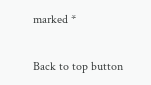marked *

Back to top button